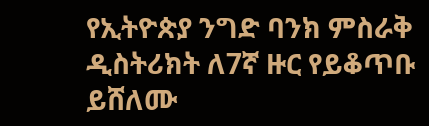የኢትዮጵያ ንግድ ባንክ ምስራቅ ዲስትሪክት ለ7ኛ ዙር የይቆጥቡ ይሸለሙ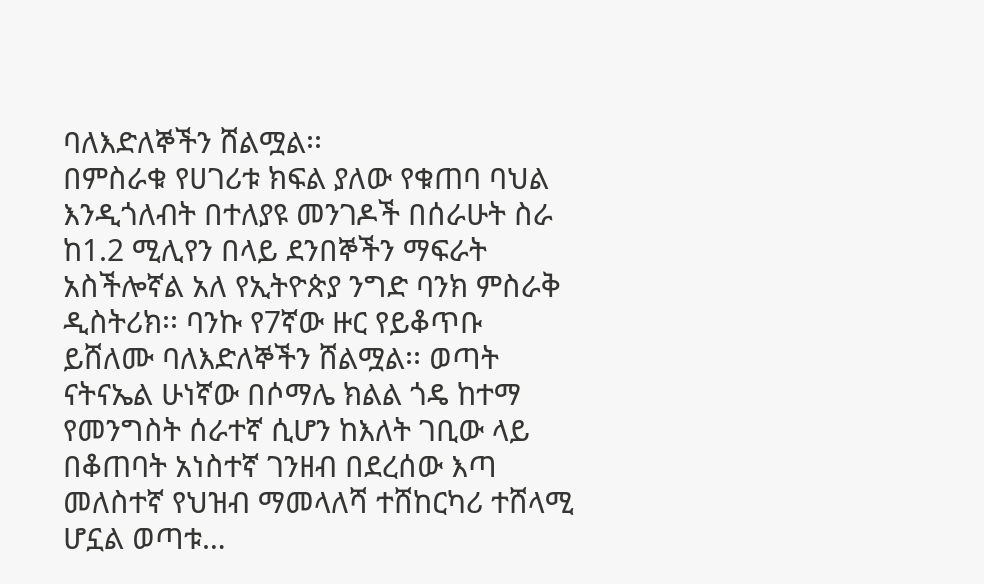ባለእድለኞችን ሸልሟል፡፡
በምስራቁ የሀገሪቱ ክፍል ያለው የቁጠባ ባህል እንዲጎለብት በተለያዩ መንገዶች በሰራሁት ስራ ከ1.2 ሚሊየን በላይ ደንበኞችን ማፍራት አስችሎኛል አለ የኢትዮጵያ ንግድ ባንክ ምስራቅ ዲስትሪክ፡፡ ባንኩ የ7ኛው ዙር የይቆጥቡ ይሸለሙ ባለእድለኞችን ሸልሟል፡፡ ወጣት ናትናኤል ሁነኛው በሶማሌ ክልል ጎዴ ከተማ የመንግስት ሰራተኛ ሲሆን ከእለት ገቢው ላይ በቆጠባት አነስተኛ ገንዘብ በደረሰው እጣ መለስተኛ የህዝብ ማመላለሻ ተሸከርካሪ ተሸላሚ ሆኗል ወጣቱ…